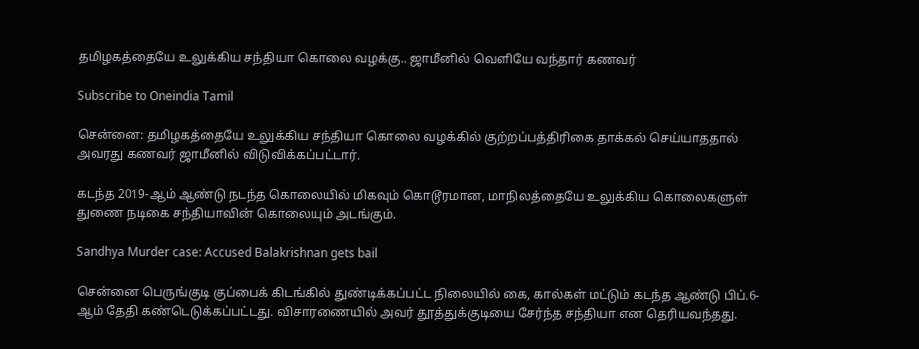தமிழகத்தையே உலுக்கிய சந்தியா கொலை வழக்கு.. ஜாமீனில் வெளியே வந்தார் கணவர்

Subscribe to Oneindia Tamil

சென்னை: தமிழகத்தையே உலுக்கிய சந்தியா கொலை வழக்கில் குற்றப்பத்திரிகை தாக்கல் செய்யாததால் அவரது கணவர் ஜாமீனில் விடுவிக்கப்பட்டார்.

கடந்த 2019-ஆம் ஆண்டு நடந்த கொலையில் மிகவும் கொடூரமான, மாநிலத்தையே உலுக்கிய கொலைகளுள் துணை நடிகை சந்தியாவின் கொலையும் அடங்கும்.

Sandhya Murder case: Accused Balakrishnan gets bail

சென்னை பெருங்குடி குப்பைக் கிடங்கில் துண்டிக்கப்பட்ட நிலையில் கை, கால்கள் மட்டும் கடந்த ஆண்டு பிப்.6-ஆம் தேதி கண்டெடுக்கப்பட்டது. விசாரணையில் அவர் தூத்துக்குடியை சேர்ந்த சந்தியா என தெரியவந்தது.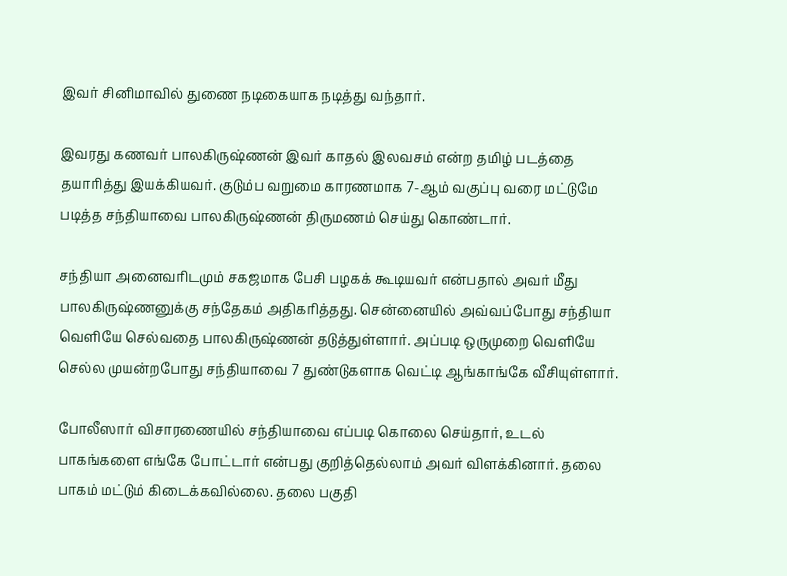இவர் சினிமாவில் துணை நடிகையாக நடித்து வந்தார்.

இவரது கணவர் பாலகிருஷ்ணன் இவர் காதல் இலவசம் என்ற தமிழ் படத்தை தயாரித்து இயக்கியவர். குடும்ப வறுமை காரணமாக 7-ஆம் வகுப்பு வரை மட்டுமே படித்த சந்தியாவை பாலகிருஷ்ணன் திருமணம் செய்து கொண்டார்.

சந்தியா அனைவரிடமும் சகஜமாக பேசி பழகக் கூடியவர் என்பதால் அவர் மீது பாலகிருஷ்ணனுக்கு சந்தேகம் அதிகரித்தது. சென்னையில் அவ்வப்போது சந்தியா வெளியே செல்வதை பாலகிருஷ்ணன் தடுத்துள்ளார். அப்படி ஒருமுறை வெளியே செல்ல முயன்றபோது சந்தியாவை 7 துண்டுகளாக வெட்டி ஆங்காங்கே வீசியுள்ளார்.

போலீஸார் விசாரணையில் சந்தியாவை எப்படி கொலை செய்தார், உடல் பாகங்களை எங்கே போட்டார் என்பது குறித்தெல்லாம் அவர் விளக்கினார். தலை பாகம் மட்டும் கிடைக்கவில்லை. தலை பகுதி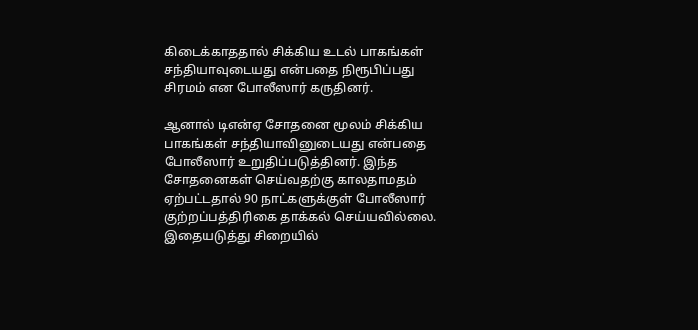கிடைக்காததால் சிக்கிய உடல் பாகங்கள் சந்தியாவுடையது என்பதை நிரூபிப்பது சிரமம் என போலீஸார் கருதினர்.

ஆனால் டிஎன்ஏ சோதனை மூலம் சிக்கிய பாகங்கள் சந்தியாவினுடையது என்பதை போலீஸார் உறுதிப்படுத்தினர். இந்த சோதனைகள் செய்வதற்கு காலதாமதம் ஏற்பட்டதால் 90 நாட்களுக்குள் போலீஸார் குற்றப்பத்திரிகை தாக்கல் செய்யவில்லை. இதையடுத்து சிறையில்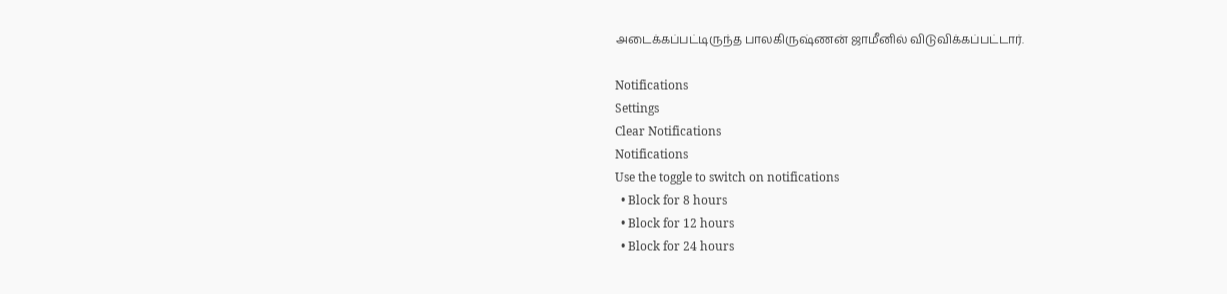அடைக்கப்பட்டிருந்த பாலகிருஷ்ணன் ஜாமீனில் விடுவிக்கப்பட்டார்.

Notifications
Settings
Clear Notifications
Notifications
Use the toggle to switch on notifications
  • Block for 8 hours
  • Block for 12 hours
  • Block for 24 hours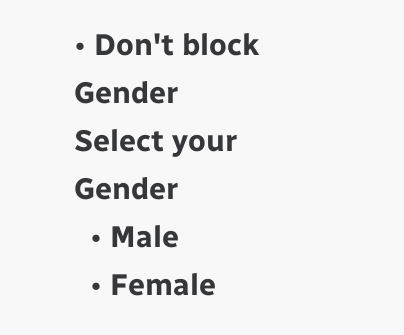• Don't block
Gender
Select your Gender
  • Male
  • Female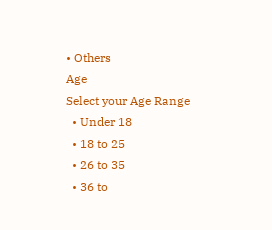• Others
Age
Select your Age Range
  • Under 18
  • 18 to 25
  • 26 to 35
  • 36 to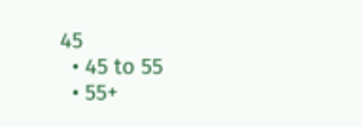45
  • 45 to 55
  • 55+